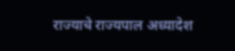राज्याचे राज्यपाल अध्यादेश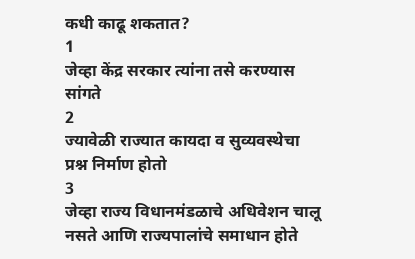कधी काढू शकतात?
1
जेव्हा केंद्र सरकार त्यांना तसे करण्यास सांगते
2
ज्यावेळी राज्यात कायदा व सुव्यवस्थेचा प्रश्न निर्माण होतो
3
जेव्हा राज्य विधानमंडळाचे अधिवेशन चालू नसते आणि राज्यपालांचे समाधान होते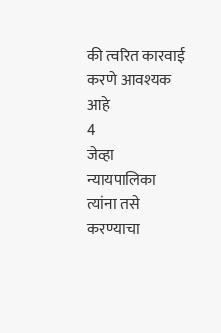की त्वरित कारवाई करणे आवश्यक आहे
4
जेव्हा न्यायपालिका त्यांना तसे करण्याचा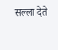सल्ला देते